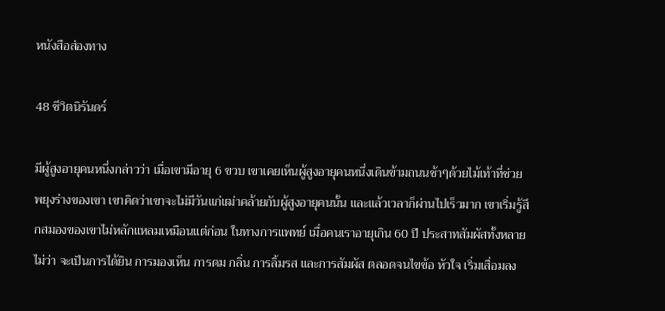หนังสือส่องทาง

48 ชีวิตนิรันดร์

มีผู้สูงอายุคนหนึ่งกล่าวว่า เมื่อเขามีอายุ 6 ขวบ เขาเคยเห็นผู้สูงอายุคนหนึ่งเดินข้ามถนนช้าๆด้วยไม้เท้าที่ช่วยพยุงร่างของเขา เขาคิดว่าเขาจะไม่มีวันแก่เฒ่าคล้ายกับผู้สูงอายุคนนั้น และแล้วเวลาก็ผ่านไปเร็วมาก เขาเริ่มรู้สึกสมองของเขาไม่หลักแหลมเหมือนแต่ก่อน ในทางการแพทย์ เมื่อคนเราอายุเกิน 60 ปี ประสาทสัมผัสทั้งหลายไม่ว่า จะเป็นการได้ยิน การมองเห็น การดม กลิ่น การลิ้มรส และการสัมผัส ตลอดจนไขข้อ หัวใจ เริ่มเสื่อมลง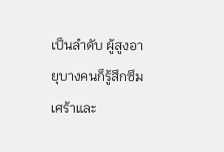เป็นลำดับ ผู้สูงอายุบางคนก็รู้สึกซึมเศร้าและ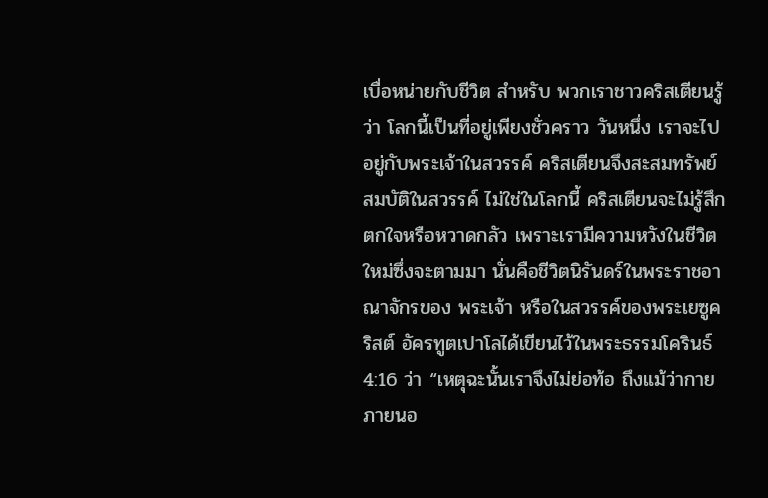เบื่อหน่ายกับชีวิต สำหรับ พวกเราชาวคริสเตียนรู้ว่า โลกนี้เป็นที่อยู่เพียงชั่วคราว วันหนึ่ง เราจะไปอยู่กับพระเจ้าในสวรรค์ คริสเตียนจึงสะสมทรัพย์สมบัติในสวรรค์ ไม่ใช่ในโลกนี้ คริสเตียนจะไม่รู้สึกตกใจหรือหวาดกลัว เพราะเรามีความหวังในชีวิตใหม่ซึ่งจะตามมา นั่นคือชีวิตนิรันดร์ในพระราชอาณาจักรของ พระเจ้า หรือในสวรรค์ของพระเยซูคริสต์ อัครทูตเปาโลได้เขียนไว้ในพระธรรมโครินธ์ 4:16 ว่า “เหตุฉะนั้นเราจึงไม่ย่อท้อ ถึงแม้ว่ากายภายนอ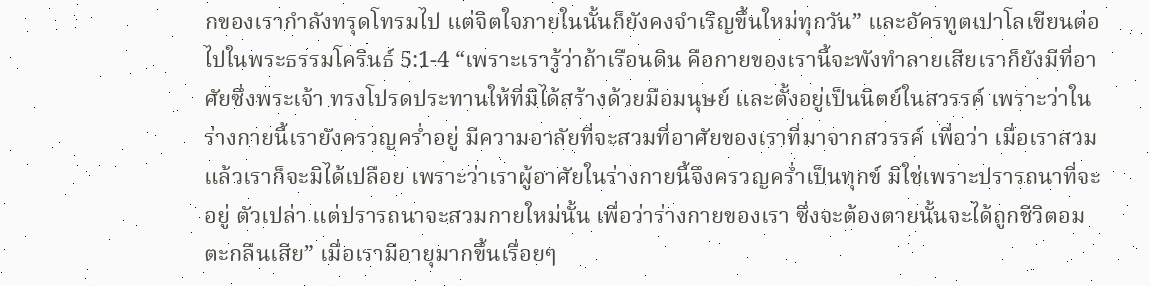กของเรากำลังทรุดโทรมไป แต่จิตใจภายในนั้นก็ยังคงจำเริญขึ้นใหม่ทุกวัน” และอัครทูตเปาโลเขียนต่อไปในพระธรรมโครินธ์ 5:1-4 “เพราะเรารู้ว่าถ้าเรือนดิน คือกายของเรานี้จะพังทำลายเสียเราก็ยังมีที่อาศัยซึ่งพระเจ้า ทรงโปรดประทานให้ที่มิได้สร้างด้วยมือมนุษย์ และตั้งอยู่เป็นนิตย์ในสวรรค์ เพราะว่าในร่างกายนี้เรายังครวญคร่ำอยู่ มีความอาลัยที่จะสวมที่อาศัยของเราที่มาจากสวรรค์ เพื่อว่า เมื่อเราสวมแล้วเราก็จะมิได้เปลือย เพราะว่าเราผู้อาศัยในร่างกายนี้จึงครวญคร่ำเป็นทุกข์ มิใช่เพราะปรารถนาที่จะอยู่ ตัวเปล่า แต่ปรารถนาจะสวมกายใหม่นั้น เพื่อว่าร่างกายของเรา ซึ่งจะต้องตายนั้นจะได้ถูกชีวิตอมตะกลืนเสีย” เมื่อเรามีอายุมากขึ้นเรื่อยๆ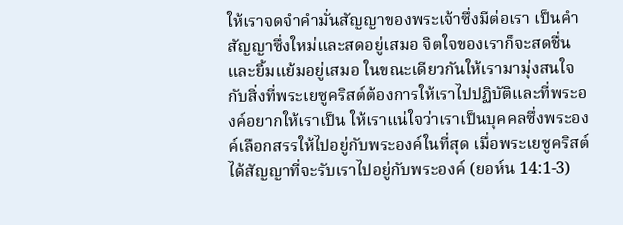ให้เราจดจำคำมั่นสัญญาของพระเจ้าซึ่งมีต่อเรา เป็นคำสัญญาซึ่งใหม่และสดอยู่เสมอ จิตใจของเราก็จะสดชื่น และยิ้มแย้มอยู่เสมอ ในขณะเดียวกันให้เรามามุ่งสนใจกับสิ่งที่พระเยซูคริสต์ต้องการให้เราไปปฏิบัติและที่พระองค์อยากให้เราเป็น ให้เราแน่ใจว่าเราเป็นบุคคลซึ่งพระองค์เลือกสรรให้ไปอยู่กับพระองค์ในที่สุด เมื่อพระเยซูคริสต์ได้สัญญาที่จะรับเราไปอยู่กับพระองค์ (ยอห์น 14:1-3)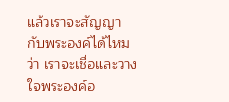แล้วเราจะสัญญากับพระองค์ได้ไหมว่า เราจะเชื่อและวางใจพระองค์อ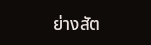ย่างสัต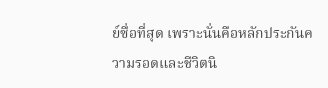ย์ซื่อที่สุด เพราะนั่นคือหลักประกันความรอดและชีวิตนิ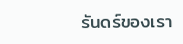รันดร์ของเรา